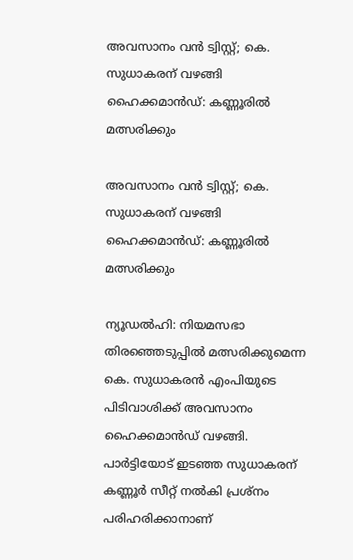അവസാനം വന്‍ ട്വിസ്റ്റ്; കെ. സുധാകരന് വഴങ്ങി ഹൈക്കമാന്‍ഡ്: കണ്ണൂരില്‍ മത്സരിക്കും

അവസാനം വന്‍ ട്വിസ്റ്റ്; കെ. സുധാകരന് വഴങ്ങി ഹൈക്കമാന്‍ഡ്: കണ്ണൂരില്‍ മത്സരിക്കും

ന്യൂഡല്‍ഹി: നിയമസഭാ തിരഞ്ഞെടുപ്പില്‍ മത്സരിക്കുമെന്ന കെ. സുധാകരന്‍ എംപിയുടെ പിടിവാശിക്ക് അവസാനം ഹൈക്കമാന്‍ഡ് വഴങ്ങി. പാര്‍ട്ടിയോട് ഇടഞ്ഞ സുധാകരന് കണ്ണൂര്‍ സീറ്റ് നല്‍കി പ്രശ്‌നം പരിഹരിക്കാനാണ്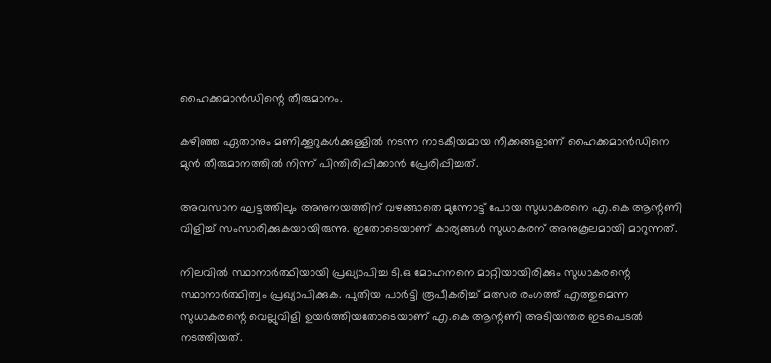ഹൈക്കമാന്‍ഡിന്റെ തീരുമാനം.

കഴിഞ്ഞ ഏതാനും മണിക്കൂറുകള്‍ക്കുള്ളില്‍ നടന്ന നാടകീയമായ നീക്കങ്ങളാണ് ഹൈക്കമാന്‍ഡിനെ മുന്‍ തീരുമാനത്തില്‍ നിന്ന് പിന്തിരിപ്പിക്കാന്‍ പ്രേരിപ്പിച്ചത്.

അവസാന ഘട്ടത്തിലും അനുനയത്തിന് വഴങ്ങാതെ മുന്നോട്ട് പോയ സുധാകരനെ എ.കെ ആന്റണി വിളിച്ച് സംസാരിക്കുകയായിരുന്നു. ഇതോടെയാണ് കാര്യങ്ങള്‍ സുധാകരന് അനുകൂലമായി മാറുന്നത്.

നിലവില്‍ സ്ഥാനാര്‍ത്ഥിയായി പ്രഖ്യാപിച്ച ടി.ഒ മോഹനനെ മാറ്റിയായിരിക്കും സുധാകരന്റെ സ്ഥാനാര്‍ത്ഥിത്വം പ്രഖ്യാപിക്കുക. പുതിയ പാര്‍ട്ടി രൂപീകരിച്ച് മത്സര രംഗത്ത് എത്തുമെന്ന സുധാകരന്റെ വെല്ലുവിളി ഉയര്‍ത്തിയതോടെയാണ് എ.കെ ആന്റണി അടിയന്തര ഇടപെടല്‍ നടത്തിയത്.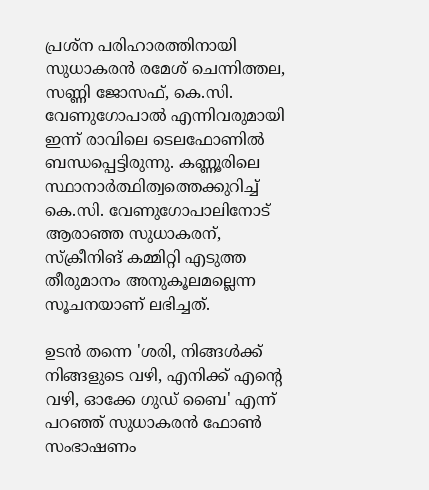പ്രശ്‌ന പരിഹാരത്തിനായി സുധാകരന്‍ രമേശ് ചെന്നിത്തല, സണ്ണി ജോസഫ്, കെ.സി. വേണുഗോപാല്‍ എന്നിവരുമായി ഇന്ന് രാവിലെ ടെലഫോണില്‍ ബന്ധപ്പെട്ടിരുന്നു. കണ്ണൂരിലെ സ്ഥാനാര്‍ത്ഥിത്വത്തെക്കുറിച്ച് കെ.സി. വേണുഗോപാലിനോട് ആരാഞ്ഞ സുധാകരന്, സ്‌ക്രീനിങ് കമ്മിറ്റി എടുത്ത തീരുമാനം അനുകൂലമല്ലെന്ന സൂചനയാണ് ലഭിച്ചത്.

ഉടന്‍ തന്നെ 'ശരി, നിങ്ങള്‍ക്ക് നിങ്ങളുടെ വഴി, എനിക്ക് എന്റെ വഴി, ഓക്കേ ഗുഡ് ബൈ' എന്ന് പറഞ്ഞ് സുധാകരന്‍ ഫോണ്‍ സംഭാഷണം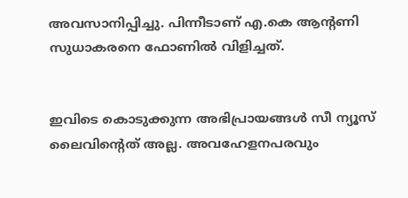അവസാനിപ്പിച്ചു. പിന്നീടാണ് എ.കെ ആന്റണി സുധാകരനെ ഫോണില്‍ വിളിച്ചത്.


ഇവിടെ കൊടുക്കുന്ന അഭിപ്രായങ്ങള്‍ സീ ന്യൂസ് ലൈവിന്റെത് അല്ല. അവഹേളനപരവും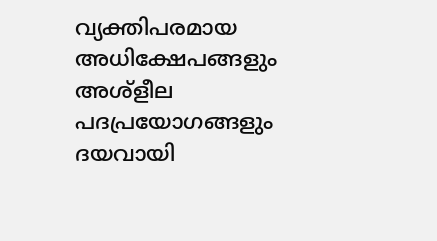വ്യക്തിപരമായ അധിക്ഷേപങ്ങളും അശ്‌ളീല പദപ്രയോഗങ്ങളും ദയവായി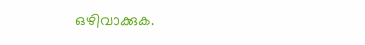ഒഴിവാക്കുക.